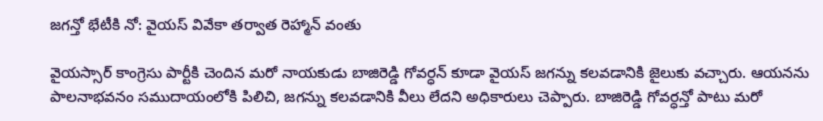జగన్తో భేటీకి నో: వైయస్ వివేకా తర్వాత రెహ్మాన్ వంతు

వైయస్సార్ కాంగ్రెసు పార్టీకి చెందిన మరో నాయకుడు బాజిరెడ్డి గోవర్ధన్ కూడా వైయస్ జగన్ను కలవడానికి జైలుకు వచ్చారు. ఆయనను పాలనాభవనం సముదాయంలోకి పిలిచి, జగన్ను కలవడానికి వీలు లేదని అధికారులు చెప్పారు. బాజిరెడ్డి గోవర్ధన్తో పాటు మరో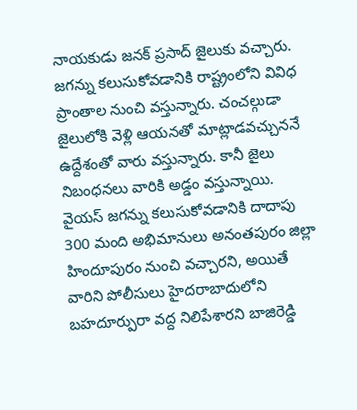నాయకుడు జనక్ ప్రసాద్ జైలుకు వచ్చారు. జగన్ను కలుసుకోవడానికి రాష్ట్రంలోని వివిధ ప్రాంతాల నుంచి వస్తున్నారు. చంచల్గుడా జైలులోకి వెళ్లి ఆయనతో మాట్లాడవచ్చుననే ఉద్దేశంతో వారు వస్తున్నారు. కానీ జైలు నిబంధనలు వారికి అడ్డం వస్తున్నాయి.
వైయస్ జగన్ను కలుసుకోవడానికి దాదాపు 300 మంది అభిమానులు అనంతపురం జిల్లా హిందూపురం నుంచి వచ్చారని, అయితే వారిని పోలీసులు హైదరాబాదులోని బహదూర్పురా వద్ద నిలిపేశారని బాజిరెడ్డి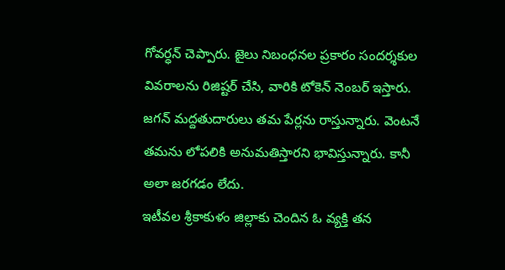గోవర్ధన్ చెప్పారు. జైలు నిబంధనల ప్రకారం సందర్శకుల వివరాలను రిజిష్టర్ చేసి, వారికి టోకెన్ నెంబర్ ఇస్తారు. జగన్ మద్దతుదారులు తమ పేర్లను రాస్తున్నారు. వెంటనే తమను లోపలికి అనుమతిస్తారని భావిస్తున్నారు. కానీ అలా జరగడం లేదు.
ఇటీవల శ్రీకాకుళం జిల్లాకు చెందిన ఓ వ్యక్తి తన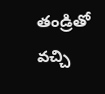తండ్రితో వచ్చి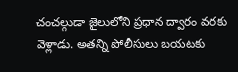చంచల్గుడా జైలులోని ప్రధాన ద్వారం వరకు వెళ్లాడు. అతన్ని పోలీసులు బయటకు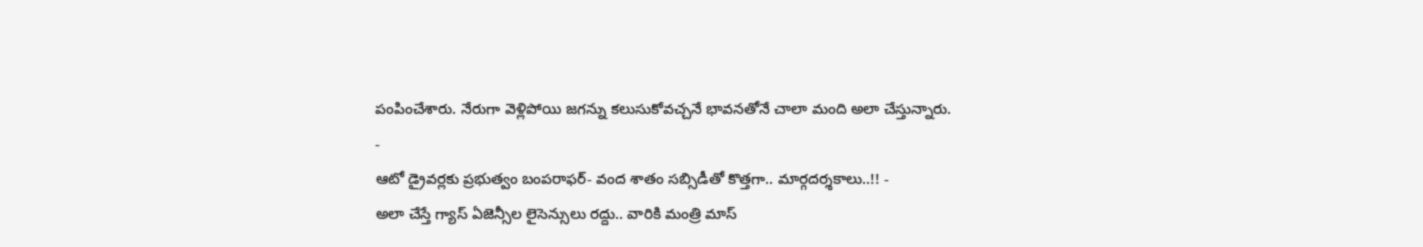పంపించేశారు. నేరుగా వెళ్లిపోయి జగన్ను కలుసుకోవచ్చనే భావనతోనే చాలా మంది అలా చేస్తున్నారు.
-
ఆటో డ్రైవర్లకు ప్రభుత్వం బంపరాఫర్- వంద శాతం సబ్సిడీతో కొత్తగా.. మార్గదర్శకాలు..!! -
అలా చేస్తే గ్యాస్ ఏజెన్సీల లైసెన్సులు రద్దు.. వారికి మంత్రి మాస్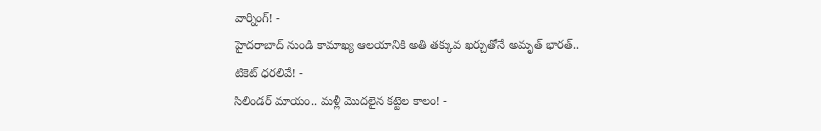వార్నింగ్! -
హైదరాబాద్ నుండి కామాఖ్య ఆలయానికి అతి తక్కువ ఖర్చుతోనే అమృత్ భారత్.. టికెట్ ధరలివే! -
సిలిండర్ మాయం.. మళ్లీ మొదలైన కట్టెల కాలం! -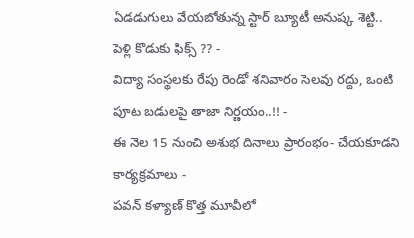ఏడడుగులు వేయబోతున్న స్టార్ బ్యూటీ అనుష్క శెట్టి.. పెళ్లి కొడుకు ఫిక్స్ ?? -
విద్యా సంస్థలకు రేపు రెండో శనివారం సెలవు రద్దు, ఒంటి పూట బడులపై తాజా నిర్ణయం..!! -
ఈ నెల 15 నుంచి అశుభ దినాలు ప్రారంభం- చేయకూడని కార్యక్రమాలు -
పవన్ కళ్యాణ్ కొత్త మూవీలో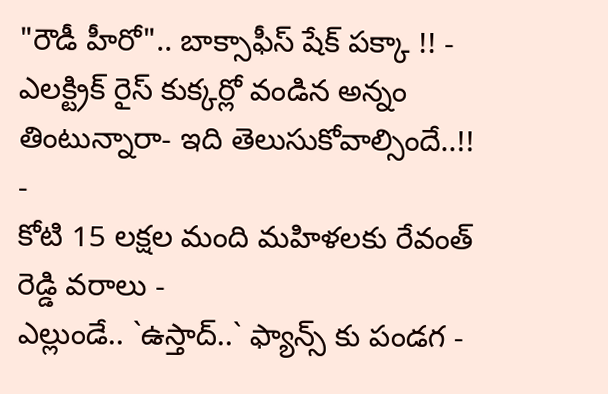"రౌడీ హీరో".. బాక్సాఫీస్ షేక్ పక్కా !! -
ఎలక్ట్రిక్ రైస్ కుక్కర్లో వండిన అన్నం తింటున్నారా- ఇది తెలుసుకోవాల్సిందే..!! -
కోటి 15 లక్షల మంది మహిళలకు రేవంత్ రెడ్డి వరాలు -
ఎల్లుండే.. `ఉస్తాద్..` ఫ్యాన్స్ కు పండగ -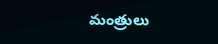మంత్రులు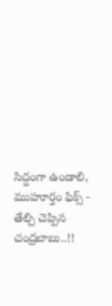సిద్దంగా ఉండాలి, ముహూర్తం ఫిక్స్ - తేల్చి చెప్పిన చంద్రబాబు..!!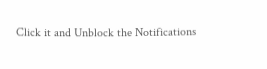Click it and Unblock the Notifications